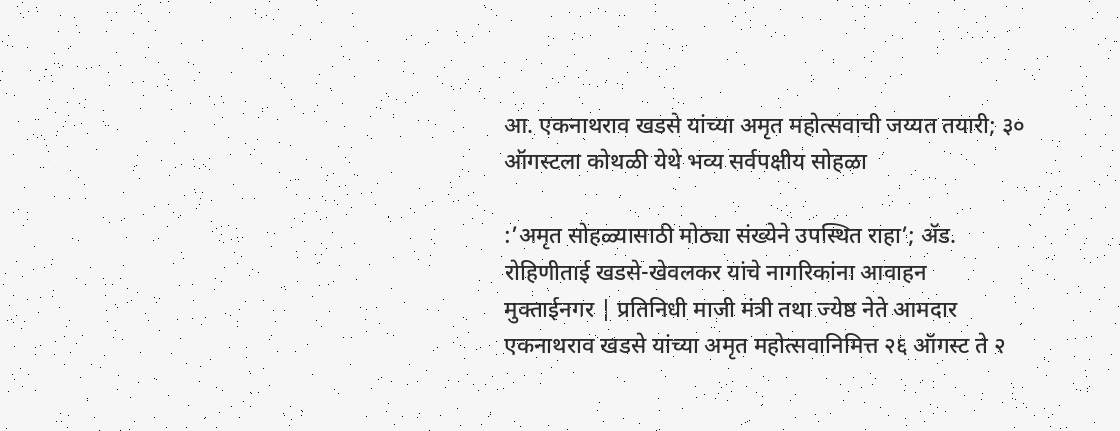आ. एकनाथराव खडसे यांच्या अमृत महोत्सवाची जय्यत तयारी; ३० ऑगस्टला कोथळी येथे भव्य सर्वपक्षीय सोहळा

:’अमृत सोहळ्यासाठी मोठ्या संख्येने उपस्थित राहा’; ॲड. रोहिणीताई खडसे-खेवलकर यांचे नागरिकांना आवाहन
मुक्ताईनगर | प्रतिनिधी माजी मंत्री तथा ज्येष्ठ नेते आमदार एकनाथराव खडसे यांच्या अमृत महोत्सवानिमित्त २६ ऑगस्ट ते २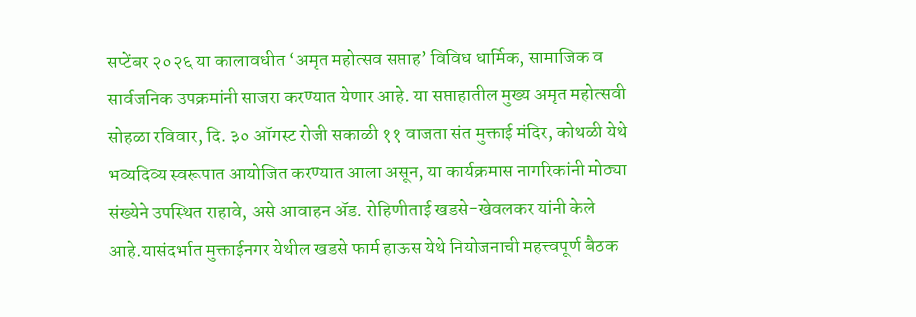सप्टेंबर २०२६ या कालावधीत ‘अमृत महोत्सव सप्ताह’ विविध धार्मिक, सामाजिक व सार्वजनिक उपक्रमांनी साजरा करण्यात येणार आहे. या सप्ताहातील मुख्य अमृत महोत्सवी सोहळा रविवार, दि. ३० ऑगस्ट रोजी सकाळी ११ वाजता संत मुक्ताई मंदिर, कोथळी येथे भव्यदिव्य स्वरूपात आयोजित करण्यात आला असून, या कार्यक्रमास नागरिकांनी मोठ्या संख्येने उपस्थित राहावे, असे आवाहन ॲड. रोहिणीताई खडसे-खेवलकर यांनी केले आहे.यासंदर्भात मुक्ताईनगर येथील खडसे फार्म हाऊस येथे नियोजनाची महत्त्वपूर्ण बैठक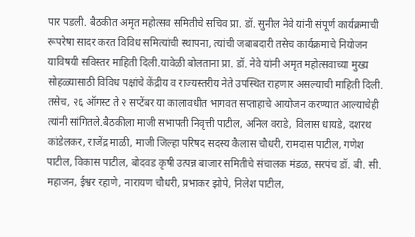पार पडली. बैठकीत अमृत महोत्सव समितीचे सचिव प्रा. डॉ. सुनील नेवे यांनी संपूर्ण कार्यक्रमाची रूपरेषा सादर करत विविध समित्यांची स्थापना, त्यांची जबाबदारी तसेच कार्यक्रमाचे नियोजन याविषयी सविस्तर माहिती दिली.यावेळी बोलताना प्रा. डॉ. नेवे यांनी अमृत महोत्सवाच्या मुख्य सोहळ्यासाठी विविध पक्षांचे केंद्रीय व राज्यस्तरीय नेते उपस्थित राहणार असल्याची माहिती दिली. तसेच, २६ ऑगस्ट ते २ सप्टेंबर या कालावधीत भागवत सप्ताहाचे आयोजन करण्यात आल्याचेही त्यांनी सांगितले.बैठकीला माजी सभापती निवृत्ती पाटील, अनिल वराडे, विलास धायडे, दशरथ कांडेलकर, राजेंद्र माळी, माजी जिल्हा परिषद सदस्य कैलास चौधरी, रामदास पाटील, गणेश पाटील, विकास पाटील, बोदवड कृषी उत्पन्न बाजार समितीचे संचालक मंडळ, सरपंच डॉ. बी. सी. महाजन, ईश्वर रहाणे, नारायण चौधरी, प्रभाकर झोपे, निलेश पाटील,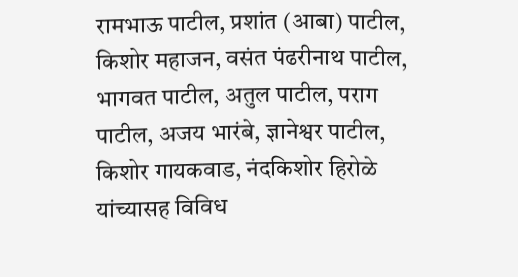रामभाऊ पाटील, प्रशांत (आबा) पाटील, किशोर महाजन, वसंत पंढरीनाथ पाटील, भागवत पाटील, अतुल पाटील, पराग पाटील, अजय भारंबे, ज्ञानेश्वर पाटील, किशोर गायकवाड, नंदकिशोर हिरोळे यांच्यासह विविध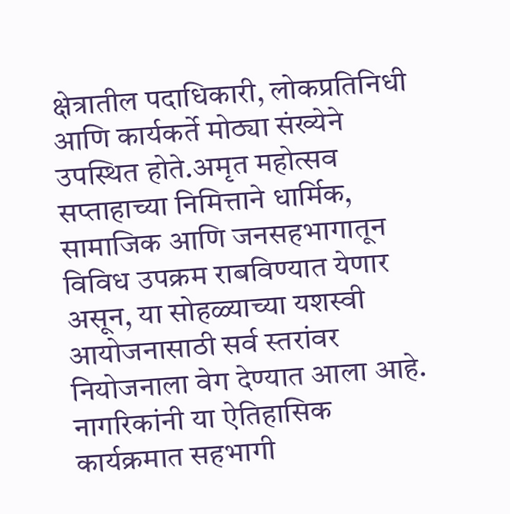क्षेत्रातील पदाधिकारी, लोकप्रतिनिधी आणि कार्यकर्ते मोठ्या संख्येने उपस्थित होते.अमृत महोत्सव सप्ताहाच्या निमित्ताने धार्मिक, सामाजिक आणि जनसहभागातून विविध उपक्रम राबविण्यात येणार असून, या सोहळ्याच्या यशस्वी आयोजनासाठी सर्व स्तरांवर नियोजनाला वेग देण्यात आला आहे. नागरिकांनी या ऐतिहासिक कार्यक्रमात सहभागी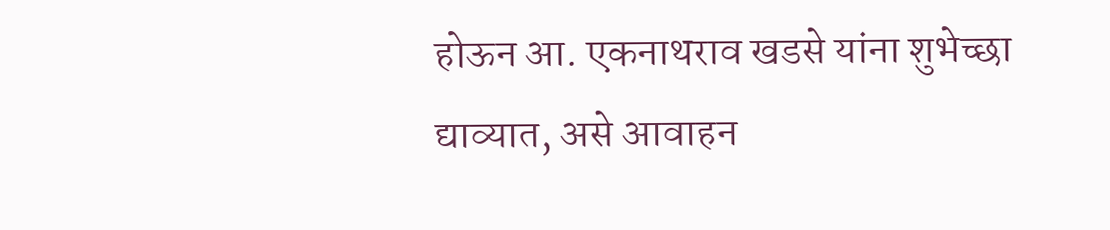होऊन आ. एकनाथराव खडसे यांना शुभेच्छा द्याव्यात, असे आवाहन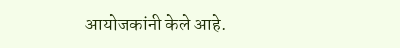आयोजकांनी केले आहे.